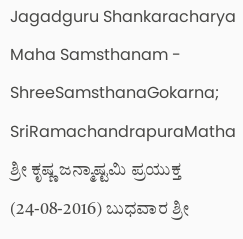Jagadguru Shankaracharya Maha Samsthanam - ShreeSamsthanaGokarna; SriRamachandrapuraMatha
ಶ್ರೀ ಕೃಷ್ಣ ಜನ್ಮಾಷ್ಟಮಿ ಪ್ರಯುಕ್ತ (24-08-2016) ಬುಧವಾರ ಶ್ರೀ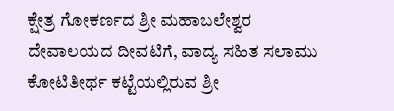ಕ್ಷೇತ್ರ ಗೋಕರ್ಣದ ಶ್ರೀ ಮಹಾಬಲೇಶ್ವರ ದೇವಾಲಯದ ದೀವಟಿಗೆ, ವಾದ್ಯ ಸಹಿತ ಸಲಾಮು ಕೋಟಿತೀರ್ಥ ಕಟ್ಟೆಯಲ್ಲಿರುವ ಶ್ರೀ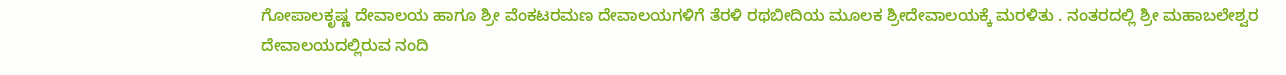ಗೋಪಾಲಕೃಷ್ಣ ದೇವಾಲಯ ಹಾಗೂ ಶ್ರೀ ವೆಂಕಟರಮಣ ದೇವಾಲಯಗಳಿಗೆ ತೆರಳಿ ರಥಬೀದಿಯ ಮೂಲಕ ಶ್ರೀದೇವಾಲಯಕ್ಕೆ ಮರಳಿತು . ನಂತರದಲ್ಲಿ ಶ್ರೀ ಮಹಾಬಲೇಶ್ವರ ದೇವಾಲಯದಲ್ಲಿರುವ ನಂದಿ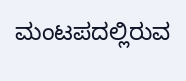ಮಂಟಪದಲ್ಲಿರುವ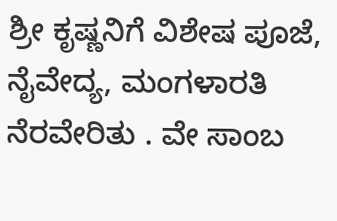ಶ್ರೀ ಕೃಷ್ಣನಿಗೆ ವಿಶೇಷ ಪೂಜೆ, ನೈವೇದ್ಯ, ಮಂಗಳಾರತಿ ನೆರವೇರಿತು . ವೇ ಸಾಂಬ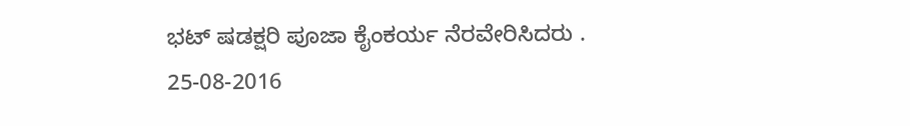ಭಟ್ ಷಡಕ್ಷರಿ ಪೂಜಾ ಕೈಂಕರ್ಯ ನೆರವೇರಿಸಿದರು .
25-08-2016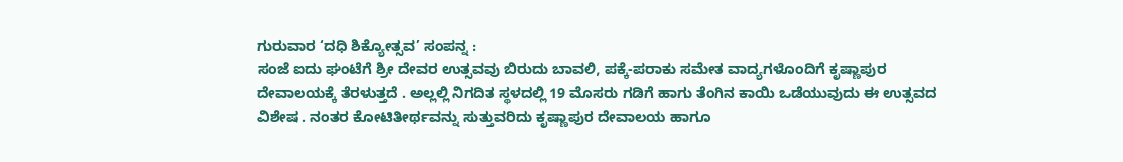ಗುರುವಾರ ‘ದಧಿ ಶಿಕ್ಯೋತ್ಸವ’ ಸಂಪನ್ನ :
ಸಂಜೆ ಐದು ಘಂಟೆಗೆ ಶ್ರೀ ದೇವರ ಉತ್ಸವವು ಬಿರುದು ಬಾವಲಿ, ಪಕ್ಕೆ-ಪರಾಕು ಸಮೇತ ವಾದ್ಯಗಳೊಂದಿಗೆ ಕೃಷ್ಣಾಪುರ ದೇವಾಲಯಕ್ಕೆ ತೆರಳುತ್ತದೆ . ಅಲ್ಲಲ್ಲಿ ನಿಗದಿತ ಸ್ಥಳದಲ್ಲಿ 19 ಮೊಸರು ಗಡಿಗೆ ಹಾಗು ತೆಂಗಿನ ಕಾಯಿ ಒಡೆಯುವುದು ಈ ಉತ್ಸವದ ವಿಶೇಷ . ನಂತರ ಕೋಟಿತೀರ್ಥವನ್ನು ಸುತ್ತುವರಿದು ಕೃಷ್ಣಾಪುರ ದೇವಾಲಯ ಹಾಗೂ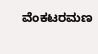ವೆಂಕಟರಮಣ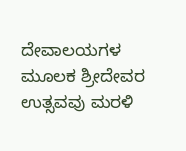ದೇವಾಲಯಗಳ ಮೂಲಕ ಶ್ರೀದೇವರ ಉತ್ಸವವು ಮರಳಿ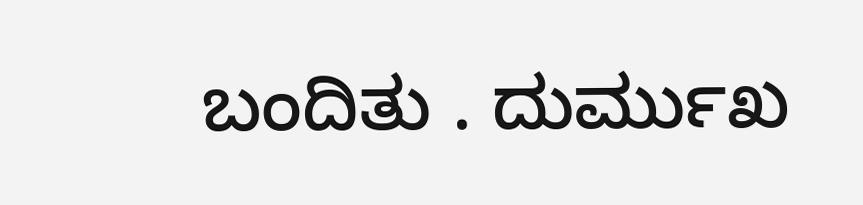ಬಂದಿತು . ದುರ್ಮುಖ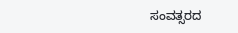ಸಂವತ್ಸರದ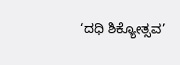‘ದಧಿ ಶಿಕ್ಯೋತ್ಸವ’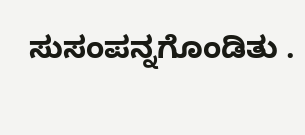ಸುಸಂಪನ್ನಗೊಂಡಿತು .